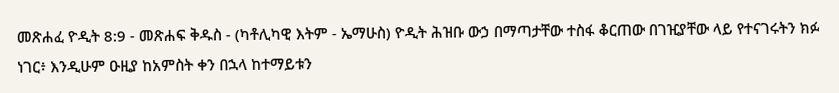መጽሐፈ ዮዲት 8:9 - መጽሐፍ ቅዱስ - (ካቶሊካዊ እትም - ኤማሁስ) ዮዲት ሕዝቡ ውኃ በማጣታቸው ተስፋ ቆርጠው በገዢያቸው ላይ የተናገሩትን ክፉ ነገር፥ እንዲሁም ዑዚያ ከአምስት ቀን በኋላ ከተማይቱን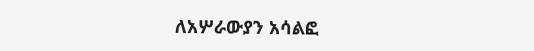ለአሦራውያን አሳልፎ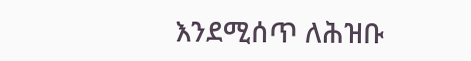እንደሚሰጥ ለሕዝቡ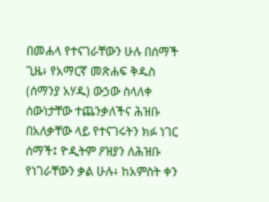በመሐላ የተናገራቸውን ሁሉ በሰማች ጊዜ፥ የአማርኛ መጽሐፍ ቅዱስ (ሰማንያ አሃዱ) ውኃው ስላለቀ ሰውነታቸው ተጨንቃለችና ሕዝቡ በአለቃቸው ላይ የተናገሩትን ክፉ ነገር ሰማች፤ ዮዲትም ዖዝያን ለሕዝቡ የነገራቸውን ቃል ሁሉ፥ ከአምስት ቀን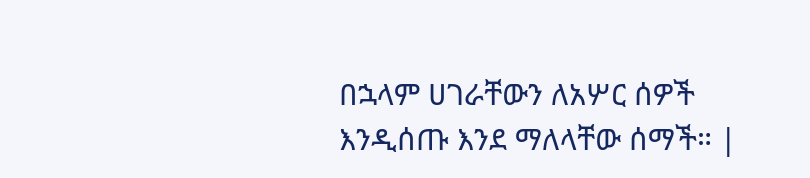በኋላም ሀገራቸውን ለአሦር ሰዎች እንዲሰጡ እንደ ማለላቸው ሰማች። |